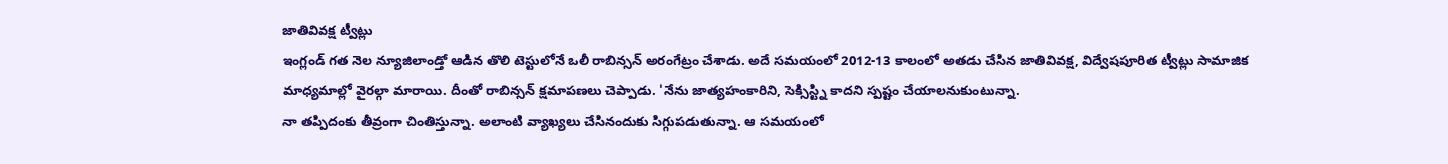జాతివివక్ష ట్వీట్లు
ఇంగ్లండ్ గత నెల న్యూజిలాండ్తో ఆడిన తొలి టెస్టులోనే ఒలీ రాబిన్సన్ అరంగేట్రం చేశాడు. అదే సమయంలో 2012-13 కాలంలో అతడు చేసిన జాతివివక్ష, విద్వేషపూరిత ట్వీట్లు సామాజిక మాధ్యమాల్లో వైరల్గా మారాయి. దీంతో రాబిన్సన్ క్షమాపణలు చెప్పాడు. 'నేను జాత్యహంకారిని, సెక్సిస్ట్ని కాదని స్పష్టం చేయాలనుకుంటున్నా.
నా తప్పిదంకు తీవ్రంగా చింతిస్తున్నా. అలాంటి వ్యాఖ్యలు చేసినందుకు సిగ్గుపడుతున్నా. ఆ సమయంలో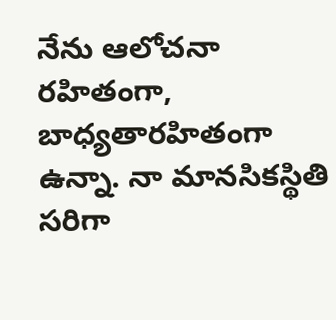నేను ఆలోచనా రహితంగా, బాధ్యతారహితంగా ఉన్నా. నా మానసికస్థితి సరిగా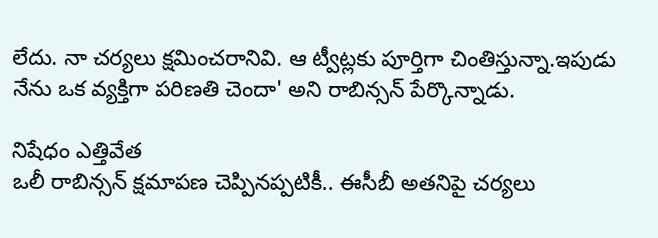లేదు. నా చర్యలు క్షమించరానివి. ఆ ట్వీట్లకు పూర్తిగా చింతిస్తున్నా.ఇపుడు నేను ఒక వ్యక్తిగా పరిణతి చెందా' అని రాబిన్సన్ పేర్కొన్నాడు.

నిషేధం ఎత్తివేత
ఒలీ రాబిన్సన్ క్షమాపణ చెప్పినప్పటికీ.. ఈసీబీ అతనిపై చర్యలు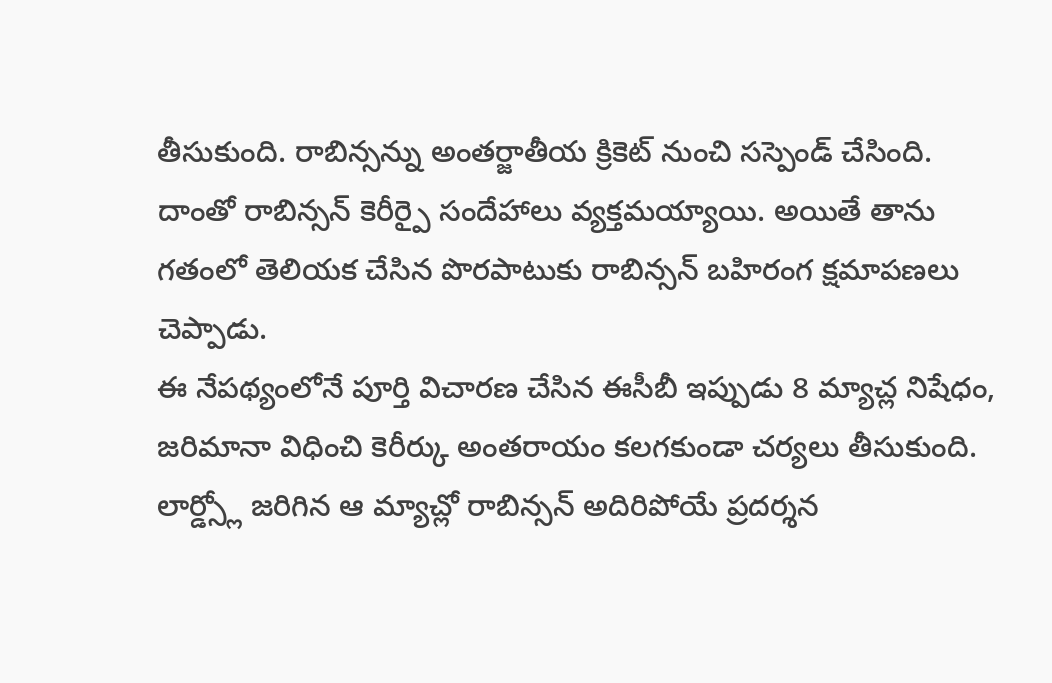తీసుకుంది. రాబిన్సన్ను అంతర్జాతీయ క్రికెట్ నుంచి సస్పెండ్ చేసింది. దాంతో రాబిన్సన్ కెరీర్పై సందేహాలు వ్యక్తమయ్యాయి. అయితే తాను గతంలో తెలియక చేసిన పొరపాటుకు రాబిన్సన్ బహిరంగ క్షమాపణలు చెప్పాడు.
ఈ నేపథ్యంలోనే పూర్తి విచారణ చేసిన ఈసీబీ ఇప్పుడు 8 మ్యాచ్ల నిషేధం, జరిమానా విధించి కెరీర్కు అంతరాయం కలగకుండా చర్యలు తీసుకుంది. లార్డ్స్లో జరిగిన ఆ మ్యాచ్లో రాబిన్సన్ అదిరిపోయే ప్రదర్శన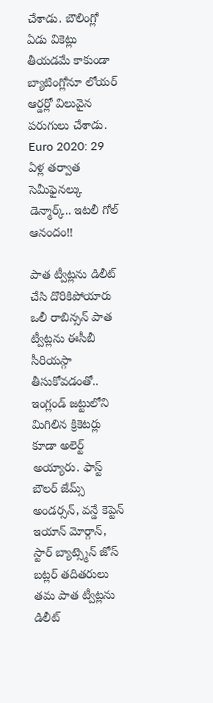చేశాడు. బౌలింగ్లో ఏడు వికెట్లు తీయడమే కాకుండా బ్యాటింగ్లోనూ లోయర్ ఆర్డర్లో విలువైన పరుగులు చేశాడు.
Euro 2020: 29 ఏళ్ల తర్వాత సెమీఫైనల్కు డెన్మార్క్.. ఇటలీ గోల్ ఆనందం!!

పాత ట్వీట్లను డిలీట్ చేసి దొరికిపోయారు
ఒలీ రాబిన్సన్ పాత ట్వీట్లను ఈసీబీ సీరియస్గా తీసుకోవడంతో.. ఇంగ్లండ్ జట్టులోని మిగిలిన క్రికెటర్లు కూడా అలెర్ట్ అయ్యారు. ఫాస్ట్ బౌలర్ జేమ్స్ అండర్సన్, వన్డే కెప్టెన్ ఇయాన్ మోర్గాన్, స్టార్ బ్యాట్స్మెన్ జోస్ బట్లర్ తదితరులు తమ పాత ట్వీట్లను డిలీట్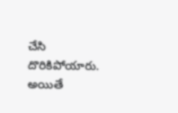చేసి దొరికిపోయారు. అయితే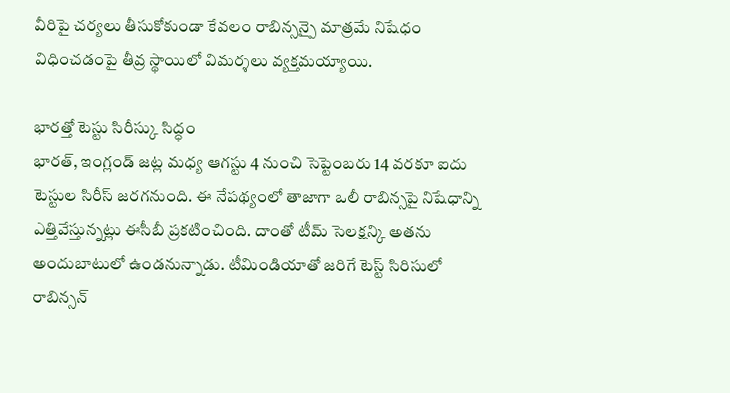వీరిపై చర్యలు తీసుకోకుండా కేవలం రాబిన్సన్పై మాత్రమే నిషేధం విధించడంపై తీవ్ర స్థాయిలో విమర్శలు వ్యక్తమయ్యాయి.

భారత్తో టెస్టు సిరీస్కు సిద్ధం
భారత్, ఇంగ్లండ్ జట్ల మధ్య ఆగస్టు 4 నుంచి సెప్టెంబరు 14 వరకూ ఐదు టెస్టుల సిరీస్ జరగనుంది. ఈ నేపథ్యంలో తాజాగా ఒలీ రాబిన్సపై నిషేధాన్ని ఎత్తివేస్తున్నట్లు ఈసీబీ ప్రకటించింది. దాంతో టీమ్ సెలక్షన్కి అతను అందుబాటులో ఉండనున్నాడు. టీమిండియాతో జరిగే టెస్ట్ సిరిసులో రాబిన్సన్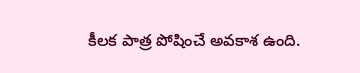కీలక పాత్ర పోషించే అవకాశ ఉంది.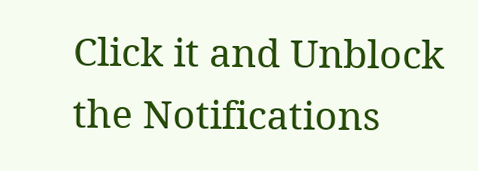Click it and Unblock the Notifications